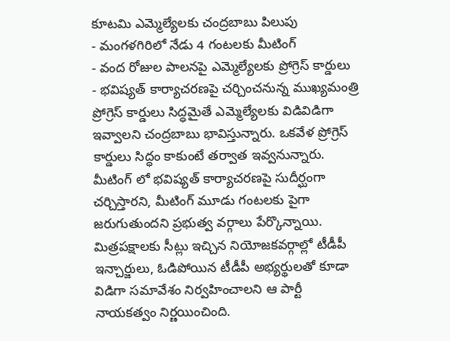కూటమి ఎమ్మెల్యేలకు చంద్రబాబు పిలుపు
- మంగళగిరిలో నేడు 4 గంటలకు మీటింగ్
- వంద రోజుల పాలనపై ఎమ్మెల్యేలకు ప్రోగ్రెస్ కార్డులు
- భవిష్యత్ కార్యాచరణపై చర్చించనున్న ముఖ్యమంత్రి
ప్రోగ్రెస్ కార్డులు సిద్ధమైతే ఎమ్మెల్యేలకు విడివిడిగా ఇవ్వాలని చంద్రబాబు భావిస్తున్నారు. ఒకవేళ ప్రోగ్రెస్ కార్డులు సిద్ధం కాకుంటే తర్వాత ఇవ్వనున్నారు. మీటింగ్ లో భవిష్యత్ కార్యాచరణపై సుదీర్ఘంగా చర్చిస్తారని, మీటింగ్ మూడు గంటలకు పైగా జరుగుతుందని ప్రభుత్వ వర్గాలు పేర్కొన్నాయి. మిత్రపక్షాలకు సీట్లు ఇచ్చిన నియోజకవర్గాల్లో టీడీపీ ఇన్చార్జులు, ఓడిపోయిన టీడీపీ అభ్యర్థులతో కూడా విడిగా సమావేశం నిర్వహించాలని ఆ పార్టీ నాయకత్వం నిర్ణయించింది.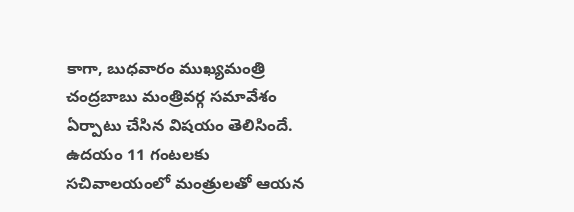కాగా, బుధవారం ముఖ్యమంత్రి చంద్రబాబు మంత్రివర్గ సమావేశం ఏర్పాటు చేసిన విషయం తెలిసిందే. ఉదయం 11 గంటలకు సచివాలయంలో మంత్రులతో ఆయన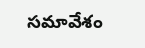సమావేశం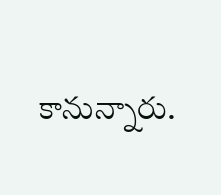కానున్నారు.